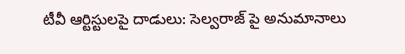టీవీ ఆర్టిస్టులపై దాడులు: సెల్వరాజ్ పై అనుమానాలు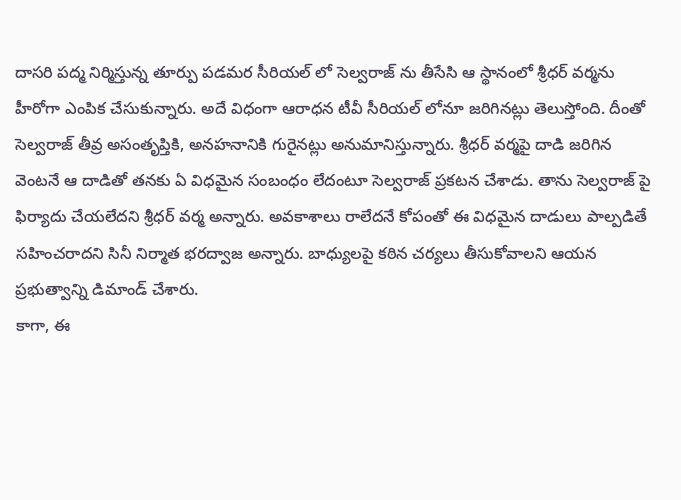దాసరి పద్మ నిర్మిస్తున్న తూర్పు పడమర సీరియల్ లో సెల్వరాజ్ ను తీసేసి ఆ స్థానంలో శ్రీధర్ వర్మను హీరోగా ఎంపిక చేసుకున్నారు. అదే విధంగా ఆరాధన టీవీ సీరియల్ లోనూ జరిగినట్లు తెలుస్తోంది. దీంతో సెల్వరాజ్ తీవ్ర అసంతృప్తికి, అనహనానికి గురైనట్లు అనుమానిస్తున్నారు. శ్రీధర్ వర్మపై దాడి జరిగిన వెంటనే ఆ దాడితో తనకు ఏ విధమైన సంబంధం లేదంటూ సెల్వరాజ్ ప్రకటన చేశాడు. తాను సెల్వరాజ్ పై ఫిర్యాదు చేయలేదని శ్రీధర్ వర్మ అన్నారు. అవకాశాలు రాలేదనే కోపంతో ఈ విధమైన దాడులు పాల్పడితే సహించరాదని సినీ నిర్మాత భరద్వాజ అన్నారు. బాధ్యులపై కఠిన చర్యలు తీసుకోవాలని ఆయన ప్రభుత్వాన్ని డిమాండ్ చేశారు.
కాగా, ఈ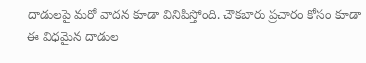దాడులపై మరో వాదన కూడా వినిపిస్తోంది. చౌకబారు ప్రచారం కోసం కూడా ఈ విధమైన దాడుల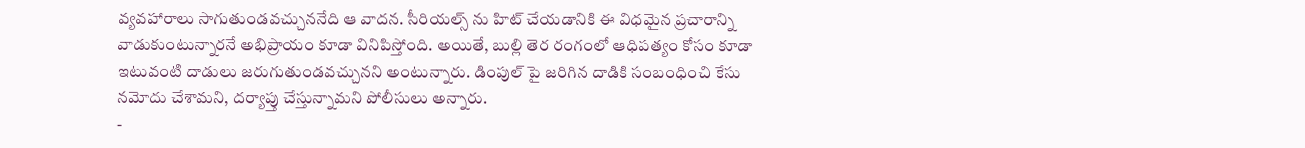వ్యవహారాలు సాగుతుండవచ్చుననేది ఆ వాదన. సీరియల్స్ ను హిట్ చేయడానికి ఈ విధమైన ప్రచారాన్ని వాడుకుంటున్నారనే అభిప్రాయం కూడా వినిపిస్తోంది. అయితే, బుల్లి తెర రంగంలో ఆధిపత్యం కోసం కూడా ఇటువంటి దాడులు జరుగుతుండవచ్చునని అంటున్నారు. డింపుల్ పై జరిగిన దాడికి సంబంధించి కేసు నమోదు చేశామని, దర్యాప్తు చేస్తున్నామని పోలీసులు అన్నారు.
-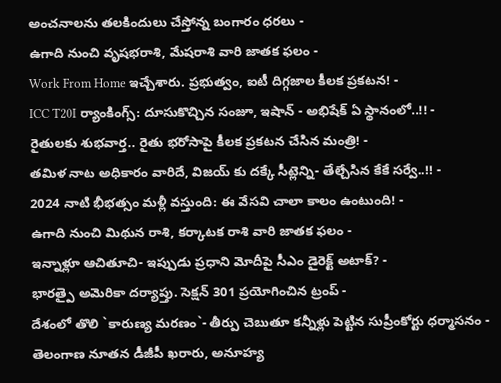అంచనాలను తలకిందులు చేస్తోన్న బంగారం ధరలు -
ఉగాది నుంచి వృషభరాశి, మేషరాశి వారి జాతక ఫలం -
Work From Home ఇచ్చేశారు. ప్రభుత్వం, ఐటీ దిగ్గజాల కీలక ప్రకటన! -
ICC T20I ర్యాంకింగ్స్: దూసుకొచ్చిన సంజూ, ఇషాన్ - అభిషేక్ ఏ స్థానంలో..!! -
రైతులకు శుభవార్త.. రైతు భరోసాపై కీలక ప్రకటన చేసిన మంత్రి! -
తమిళ నాట అధికారం వారిదే, విజయ్ కు దక్కే సీట్లెన్ని- తేల్చేసిన కేకే సర్వే..!! -
2024 నాటి భీభత్సం మళ్లీ వస్తుంది: ఈ వేసవి చాలా కాలం ఉంటుంది! -
ఉగాది నుంచి మిథున రాశి, కర్కాటక రాశి వారి జాతక ఫలం -
ఇన్నాళ్లూ ఆచితూచి- ఇప్పుడు ప్రధాని మోదీపై సీఎం డైరెక్ట్ అటాక్? -
భారత్పై అమెరికా దర్యాప్తు. సెక్షన్ 301 ప్రయోగించిన ట్రంప్ -
దేశంలో తొలి `కారుణ్య మరణం`- తీర్పు చెబుతూ కన్నీళ్లు పెట్టిన సుప్రీంకోర్టు ధర్మాసనం -
తెలంగాణ నూతన డీజీపీ ఖరారు, అనూహ్య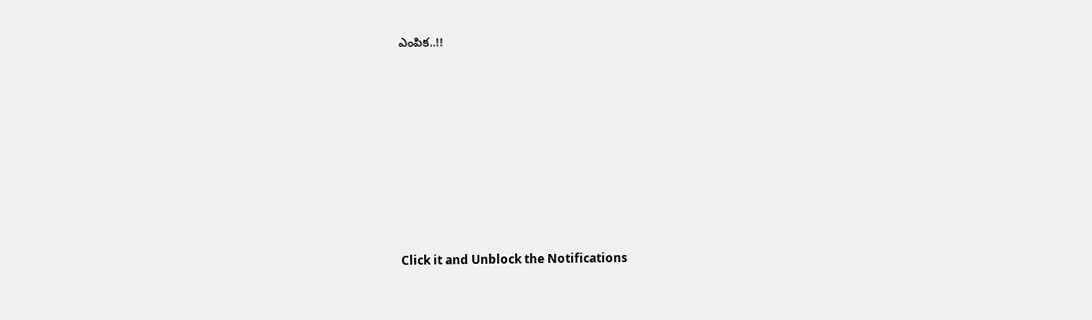ఎంపిక..!!












Click it and Unblock the Notifications